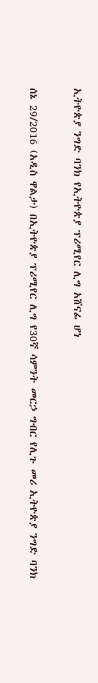ኢትዮጵያ ንግድ ባንክ የኢትዮጵያ ፕሪሚየር ሊግ አሸናፊ ሆነ

ሰኔ 29/2016 (አዲስ ዋልታ) በኢትዮጵያ ፕሪሚየር ሊግ የ30ኛ ሳምንት መርኃ ግብር የሊጉ መሪ ኢትዮጵያ ንግድ ባንክ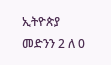ኢትዮጵያ መድንን 2 ለ 0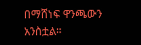በማሸነፍ ዋንጫውን አንስቷል።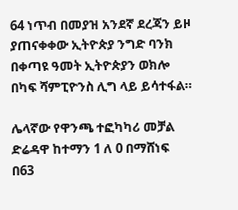64 ነጥብ በመያዝ አንደኛ ደረጃን ይዞ ያጠናቀቀው ኢትዮጵያ ንግድ ባንክ በቀጣዩ ዓመት ኢትዮጵያን ወክሎ በካፍ ሻምፒዮንስ ሊግ ላይ ይሳተፋል።

ሌላኛው የዋንጫ ተፎካካሪ መቻል ድሬዳዋ ከተማን 1 ለ 0 በማሸነፍ በ63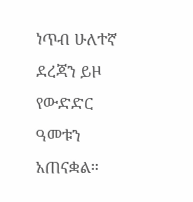ነጥብ ሁለተኛ ደረጃን ይዞ የውድድር ዓመቱን አጠናቋል።